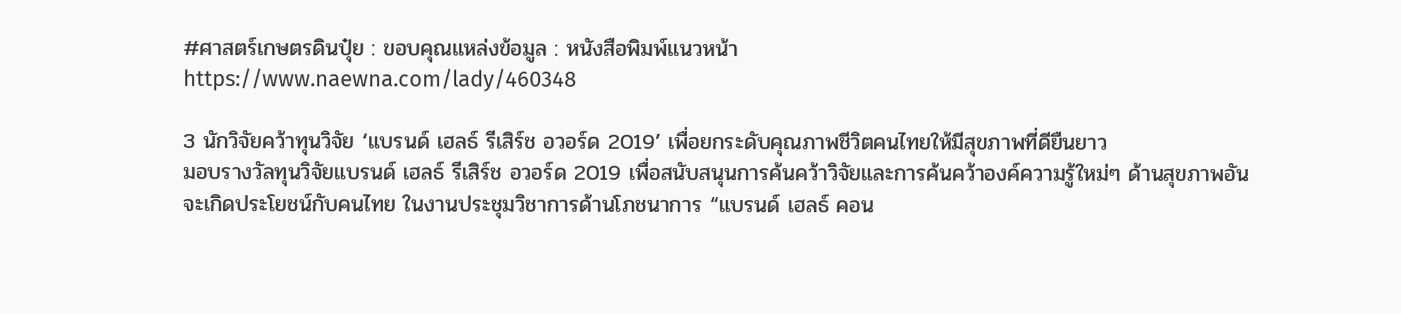#ศาสตร์เกษตรดินปุ๋ย : ขอบคุณแหล่งข้อมูล : หนังสือพิมพ์แนวหน้า
https://www.naewna.com/lady/460348

3 นักวิจัยคว้าทุนวิจัย ‘แบรนด์ เฮลธ์ รีเสิร์ช อวอร์ด 2019’ เพื่อยกระดับคุณภาพชีวิตคนไทยให้มีสุขภาพที่ดียืนยาว
มอบรางวัลทุนวิจัยแบรนด์ เฮลธ์ รีเสิร์ช อวอร์ด 2019 เพื่อสนับสนุนการค้นคว้าวิจัยและการค้นคว้าองค์ความรู้ใหม่ๆ ด้านสุขภาพอันจะเกิดประโยชน์กับคนไทย ในงานประชุมวิชาการด้านโภชนาการ “แบรนด์ เฮลธ์ คอน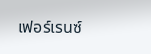เฟอร์เรนซ์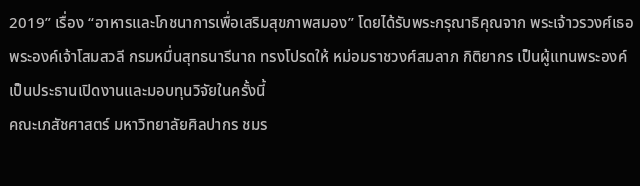2019” เรื่อง “อาหารและโภชนาการเพื่อเสริมสุขภาพสมอง” โดยได้รับพระกรุณาธิคุณจาก พระเจ้าวรวงศ์เธอ พระองค์เจ้าโสมสวลี กรมหมื่นสุทธนารีนาถ ทรงโปรดให้ หม่อมราชวงศ์สมลาภ กิติยากร เป็นผู้แทนพระองค์เป็นประธานเปิดงานและมอบทุนวิจัยในครั้งนี้
คณะเภสัชศาสตร์ มหาวิทยาลัยศิลปากร ชมร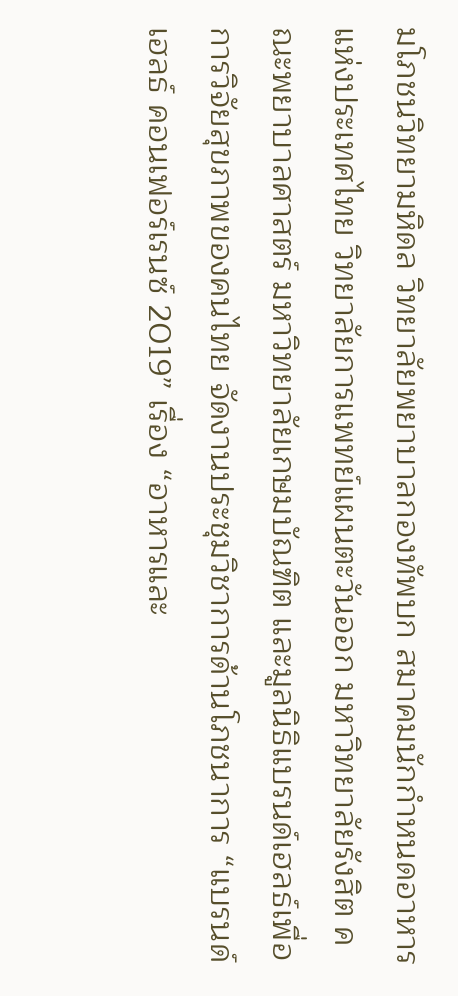มโภชนวิทยามหิดล วิทยาลัยพยาบาลกองทัพบก สมาคมนักกำหนดอาหารแห่งประเทศไทย วิทยาลัยการแพทย์แผนตะวันออก มหาวิทยาลัยรังสิต คณะพยาบาลศาสตร์ มหาวิทยาลัยเกษมบัณฑิต และมูลนิธิแบรนด์เฮลธ์เพื่อการวิจัยสุขภาพของคนไทย จัดงานประชุมวิชาการด้านโภชนาการ “แบรนด์ เฮลธ์ คอนเฟอร์เรนซ์ 2019” เรื่อง “อาหารและ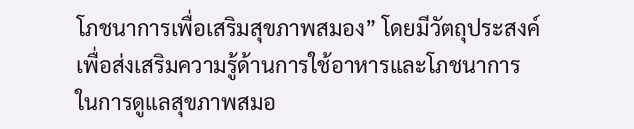โภชนาการเพื่อเสริมสุขภาพสมอง” โดยมีวัตถุประสงค์เพื่อส่งเสริมความรู้ด้านการใช้อาหารและโภชนาการในการดูแลสุขภาพสมอ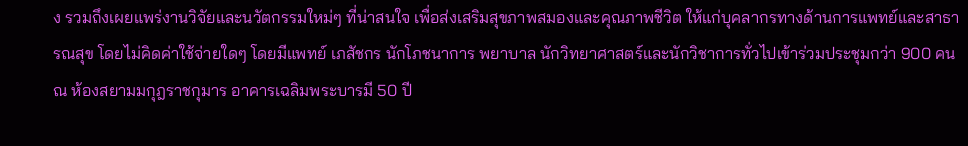ง รวมถึงเผยแพร่งานวิจัยและนวัตกรรมใหม่ๆ ที่น่าสนใจ เพื่อส่งเสริมสุขภาพสมองและคุณภาพชีวิต ให้แก่บุคลากรทางด้านการแพทย์และสาธารณสุข โดยไม่คิดค่าใช้จ่ายใดๆ โดยมีแพทย์ เภสัชกร นักโภชนาการ พยาบาล นักวิทยาศาสตร์และนักวิชาการทั่วไปเข้าร่วมประชุมกว่า 900 คน ณ ห้องสยามมกุฎราชกุมาร อาคารเฉลิมพระบารมี 50 ปี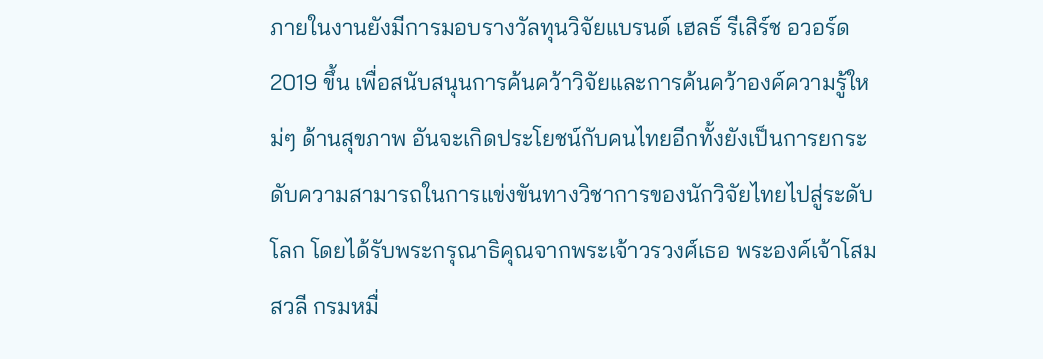ภายในงานยังมีการมอบรางวัลทุนวิจัยแบรนด์ เฮลธ์ รีเสิร์ช อวอร์ด 2019 ขึ้น เพื่อสนับสนุนการค้นคว้าวิจัยและการค้นคว้าองค์ความรู้ใหม่ๆ ด้านสุขภาพ อันจะเกิดประโยชน์กับคนไทยอีกทั้งยังเป็นการยกระดับความสามารถในการแข่งขันทางวิชาการของนักวิจัยไทยไปสู่ระดับโลก โดยได้รับพระกรุณาธิคุณจากพระเจ้าวรวงศ์เธอ พระองค์เจ้าโสมสวลี กรมหมื่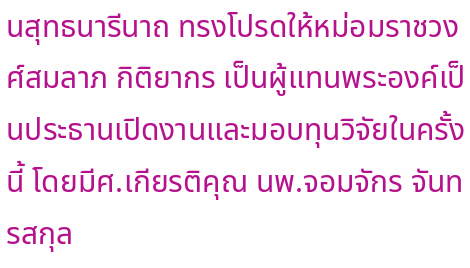นสุทธนารีนาถ ทรงโปรดให้หม่อมราชวงศ์สมลาภ กิติยากร เป็นผู้แทนพระองค์เป็นประธานเปิดงานและมอบทุนวิจัยในครั้งนี้ โดยมีศ.เกียรติคุณ นพ.จอมจักร จันทรสกุล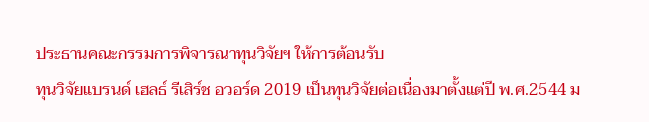ประธานคณะกรรมการพิจารณาทุนวิจัยฯ ให้การต้อนรับ
ทุนวิจัยแบรนด์ เฮลธ์ รีเสิร์ช อวอร์ด 2019 เป็นทุนวิจัยต่อเนื่องมาตั้งแต่ปี พ.ศ.2544 ม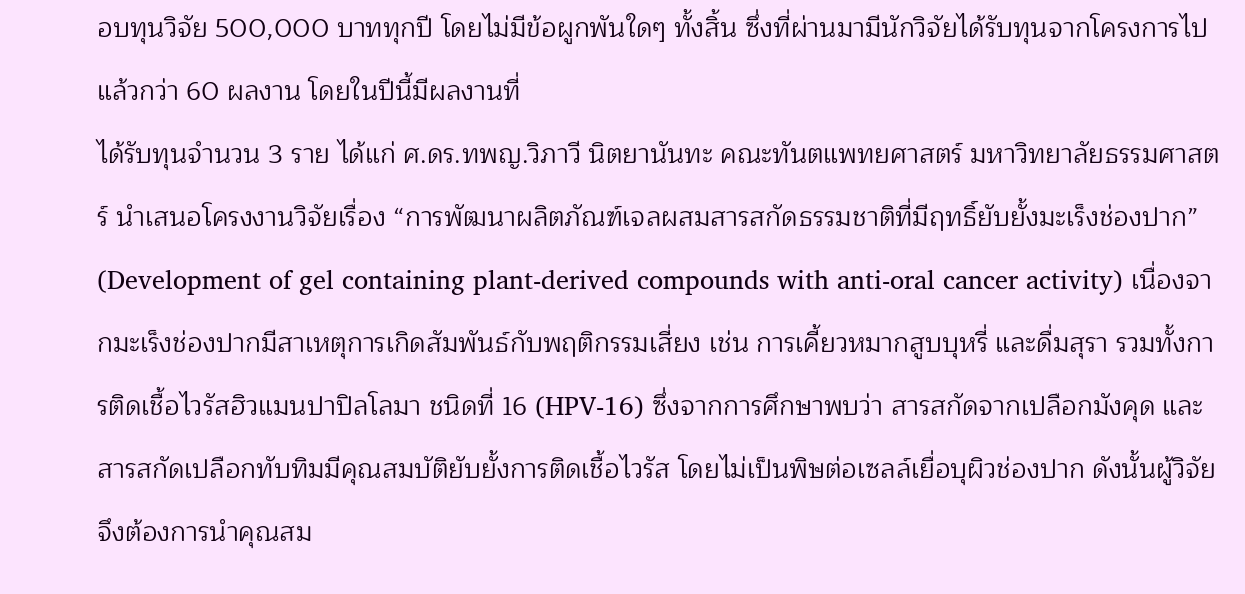อบทุนวิจัย 500,000 บาททุกปี โดยไม่มีข้อผูกพันใดๆ ทั้งสิ้น ซึ่งที่ผ่านมามีนักวิจัยได้รับทุนจากโครงการไปแล้วกว่า 60 ผลงาน โดยในปีนี้มีผลงานที่
ได้รับทุนจำนวน 3 ราย ได้แก่ ศ.ดร.ทพญ.วิภาวี นิตยานันทะ คณะทันตแพทยศาสตร์ มหาวิทยาลัยธรรมศาสตร์ นำเสนอโครงงานวิจัยเรื่อง “การพัฒนาผลิตภัณฑ์เจลผสมสารสกัดธรรมชาติที่มีฤทธิ์ยับยั้งมะเร็งช่องปาก” (Development of gel containing plant-derived compounds with anti-oral cancer activity) เนื่องจากมะเร็งช่องปากมีสาเหตุการเกิดสัมพันธ์กับพฤติกรรมเสี่ยง เช่น การเคี้ยวหมากสูบบุหรี่ และดื่มสุรา รวมทั้งการติดเชื้อไวรัสฮิวแมนปาปิลโลมา ชนิดที่ 16 (HPV-16) ซึ่งจากการศึกษาพบว่า สารสกัดจากเปลือกมังคุด และสารสกัดเปลือกทับทิมมีคุณสมบัติยับยั้งการติดเชื้อไวรัส โดยไม่เป็นพิษต่อเซลล์เยื่อบุผิวช่องปาก ดังนั้นผู้วิจัยจึงต้องการนำคุณสม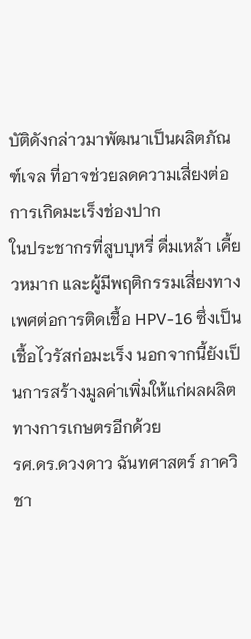บัติดังกล่าวมาพัฒนาเป็นผลิตภัณฑ์เจล ที่อาจช่วยลดความเสี่ยงต่อการเกิดมะเร็งช่องปาก
ในประชากรที่สูบบุหรี่ ดื่มเหล้า เคี้ยวหมาก และผู้มีพฤติกรรมเสี่ยงทางเพศต่อการติดเชื้อ HPV-16 ซึ่งเป็นเชื้อไวรัสก่อมะเร็ง นอกจากนี้ยังเป็นการสร้างมูลค่าเพิ่มให้แก่ผลผลิตทางการเกษตรอีกด้วย
รศ.ดร.ดวงดาว ฉันทศาสตร์ ภาควิชา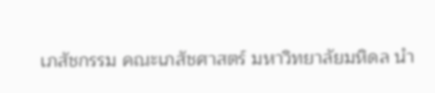เภสัชกรรม คณะเภสัชศาสตร์ มหาวิทยาลัยมหิดล นำ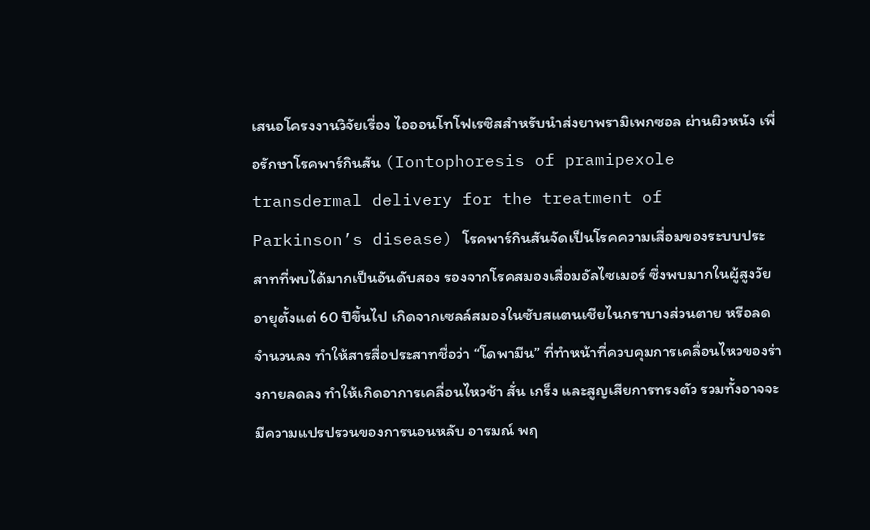เสนอโครงงานวิจัยเรื่อง ไอออนโทโฟเรซิสสำหรับนำส่งยาพรามิเพกซอล ผ่านผิวหนัง เพื่อรักษาโรคพาร์กินสัน (Iontophoresis of pramipexole transdermal delivery for the treatment of Parkinson’s disease) โรคพาร์กินสันจัดเป็นโรคความเสื่อมของระบบประสาทที่พบได้มากเป็นอันดับสอง รองจากโรคสมองเสื่อมอัลไซเมอร์ ซึ่งพบมากในผู้สูงวัยอายุตั้งแต่ 60 ปีขึ้นไป เกิดจากเซลล์สมองในซับสแตนเชียไนกราบางส่วนตาย หรือลดจำนวนลง ทำให้สารสื่อประสาทชื่อว่า “โดพามีน” ที่ทำหน้าที่ควบคุมการเคลื่อนไหวของร่างกายลดลง ทำให้เกิดอาการเคลื่อนไหวช้า สั่น เกร็ง และสูญเสียการทรงตัว รวมทั้งอาจจะมีความแปรปรวนของการนอนหลับ อารมณ์ พฤ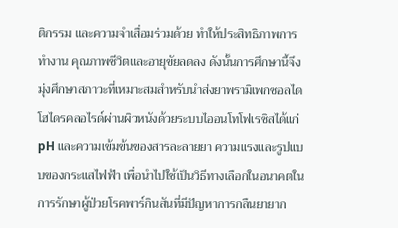ติกรรม และความจำเสื่อมร่วมด้วย ทำให้ประสิทธิภาพการทำงาน คุณภาพชีวิตและอายุขัยลดลง ดังนั้นการศึกษานี้จึงมุ่งศึกษาสภาวะที่เหมาะสมสำหรับนำส่งยาพรามิเพกซอลไดโฮไดรคลอไรด์ผ่านผิวหนังด้วยระบบไออนโทโฟเรซิสได้แก่ pH และความเข้มข้นของสารละลายยา ความแรงและรูปแบบของกระแสไฟฟ้า เพื่อนำไปใช้เป็นวิธีทางเลือกในอนาคตในการรักษาผู้ป่วยโรคพาร์กินสันที่มีปัญหาการกลืนยายาก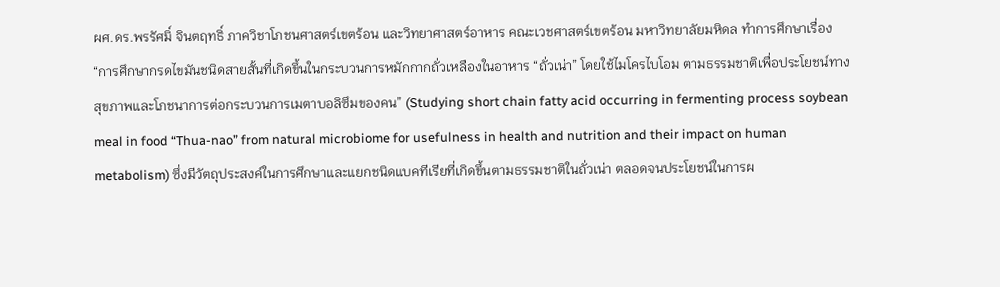ผศ.ดร.พรรัศมิ์ จินตฤทธิ์ ภาควิชาโภชนศาสตร์เขตร้อน และวิทยาศาสตร์อาหาร คณะเวชศาสตร์เขตร้อน มหาวิทยาลัยมหิดล ทำการศึกษาเรื่อง “การศึกษากรดไขมันชนิดสายสั้นที่เกิดขึ้นในกระบวนการหมักกากถั่วเหลืองในอาหาร “ถั่วเน่า” โดยใช้ไมโครไบโอม ตามธรรมชาติเพื่อประโยชน์ทางสุขภาพและโภชนาการต่อกระบวนการเมตาบอลิซึมของคน” (Studying short chain fatty acid occurring in fermenting process soybean meal in food “Thua-nao” from natural microbiome for usefulness in health and nutrition and their impact on human metabolism) ซึ่งมีวัตถุประสงค์ในการศึกษาและแยกชนิดแบคทีเรียที่เกิดขึ้นตามธรรมชาติในถั่วเน่า ตลอดจนประโยชน์ในการผ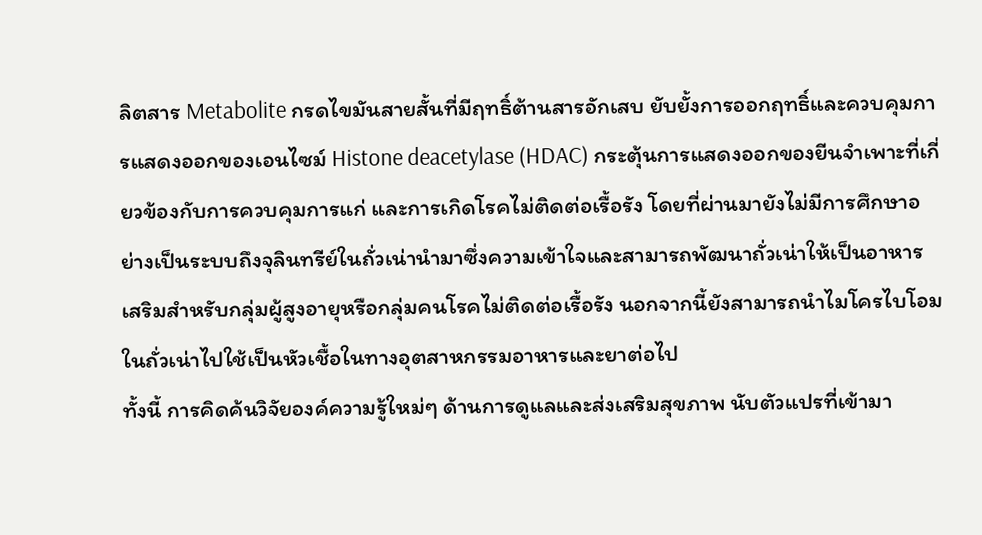ลิตสาร Metabolite กรดไขมันสายสั้นที่มีฤทธิ์ต้านสารอักเสบ ยับยั้งการออกฤทธิ์และควบคุมการแสดงออกของเอนไซม์ Histone deacetylase (HDAC) กระตุ้นการแสดงออกของยีนจำเพาะที่เกี่ยวข้องกับการควบคุมการแก่ และการเกิดโรคไม่ติดต่อเรื้อรัง โดยที่ผ่านมายังไม่มีการศึกษาอย่างเป็นระบบถึงจุลินทรีย์ในถั่วเน่านำมาซึ่งความเข้าใจและสามารถพัฒนาถั่วเน่าให้เป็นอาหารเสริมสำหรับกลุ่มผู้สูงอายุหรือกลุ่มคนโรคไม่ติดต่อเรื้อรัง นอกจากนี้ยังสามารถนำไมโครไบโอมในถั่วเน่าไปใช้เป็นหัวเชื้อในทางอุตสาหกรรมอาหารและยาต่อไป
ทั้งนี้ การคิดค้นวิจัยองค์ความรู้ใหม่ๆ ด้านการดูแลและส่งเสริมสุขภาพ นับตัวแปรที่เข้ามา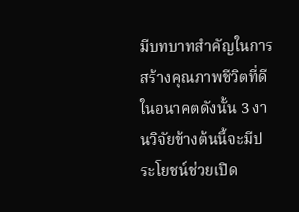มีบทบาทสำคัญในการสร้างคุณภาพชีวิตที่ดีในอนาคตดังนั้น 3 งานวิจัยข้างต้นนี้จะมีประโยชน์ช่วยเปิด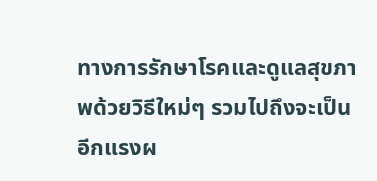ทางการรักษาโรคและดูแลสุขภาพด้วยวิธีใหม่ๆ รวมไปถึงจะเป็นอีกแรงผ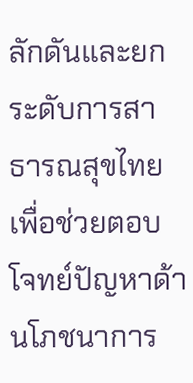ลักดันและยกระดับการสาธารณสุขไทยเพื่อช่วยตอบโจทย์ปัญหาด้านโภชนาการ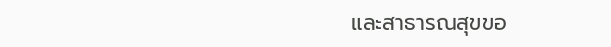และสาธารณสุขขอ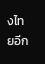งไทยอีก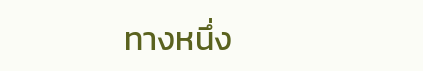ทางหนึ่ง